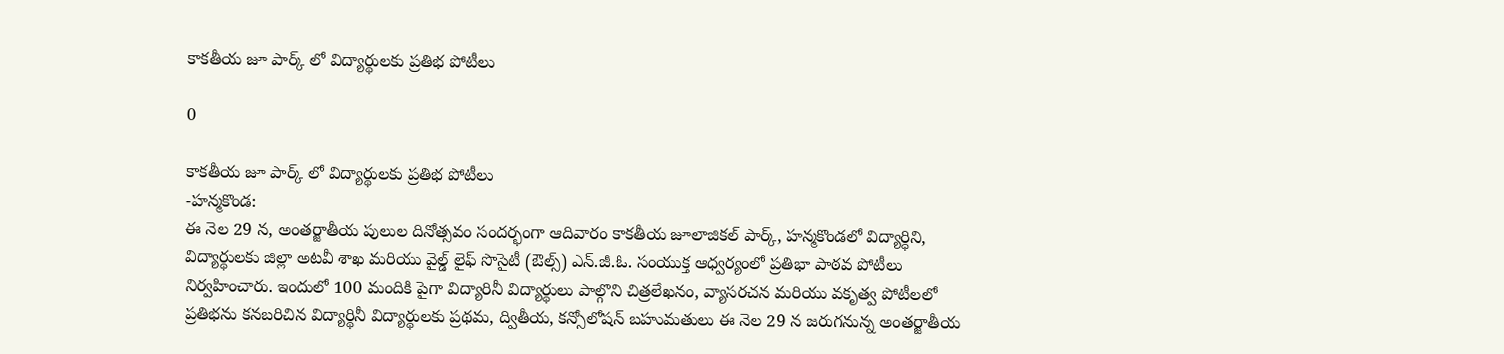కాకతీయ జూ పార్క్ లో విద్యార్థులకు ప్రతిభ పోటీలు

0

కాకతీయ జూ పార్క్ లో విద్యార్థులకు ప్రతిభ పోటీలు
-హన్మకొండ:
ఈ నెల 29 న, అంతర్జాతీయ పులుల దినోత్సవం సందర్భంగా ఆదివారం కాకతీయ జూలాజికల్ పార్క్, హన్మకొండలో విద్యార్ధిని, విద్యార్థులకు జిల్లా అటవీ శాఖ మరియు వైల్డ్ లైఫ్ సొసైటీ (ఔల్స్) ఎన్.జీ.ఓ. సంయుక్త ఆధ్వర్యంలో ప్రతిభా పాఠవ పోటీలు నిర్వహించారు. ఇందులో 100 మందికి పైగా విద్యారినీ విద్యార్థులు పాల్గొని చిత్రలేఖనం, వ్యాసరచన మరియు వకృత్వ పోటీలలో ప్రతిభను కనబరిచిన విద్యార్థినీ విద్యార్థులకు ప్రథమ, ద్వితీయ, కన్సోలోషన్ బహుమతులు ఈ నెల 29 న జరుగనున్న అంతర్జాతీయ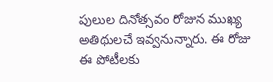పులుల దినోత్సవం రోజున ముఖ్య అతిథులచే ఇవ్వనున్నారు. ఈ రోజు ఈ పోటీలకు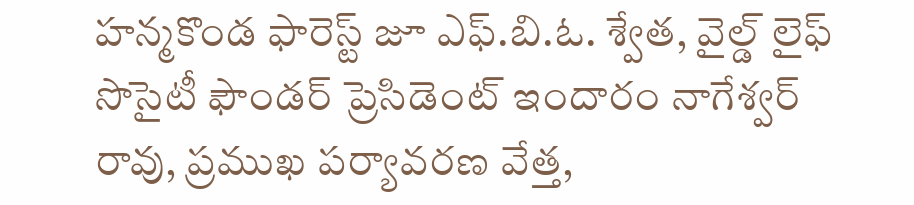హన్మకొండ ఫారెస్ట్ జూ ఎఫ్.బి.ఓ. శ్వేత, వైల్డ్ లైఫ్ సొసైటీ ఫౌండర్ ప్రెసిడెంట్ ఇందారం నాగేశ్వర్ రావు, ప్రముఖ పర్యావరణ వేత్త,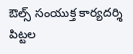ఔల్స్ సంయుక్త కార్యదర్శి పిట్టల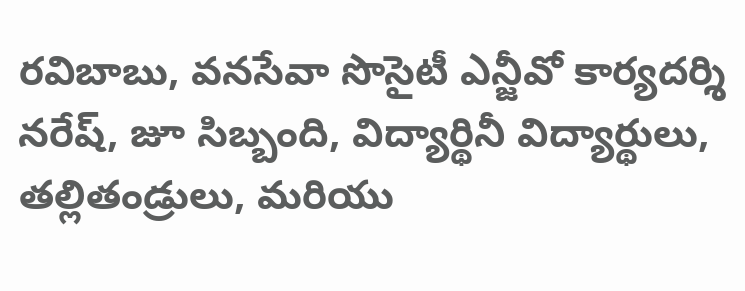రవిబాబు, వనసేవా సొసైటీ ఎన్జీవో కార్యదర్శి నరేష్, జూ సిబ్బంది, విద్యార్థినీ విద్యార్థులు, తల్లితండ్రులు, మరియు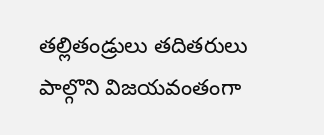తల్లితండ్రులు తదితరులు పాల్గొని విజయవంతంగా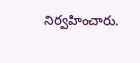నిర్వహించారు.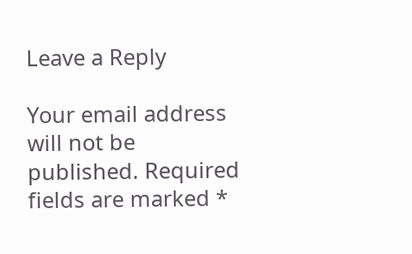Leave a Reply

Your email address will not be published. Required fields are marked *